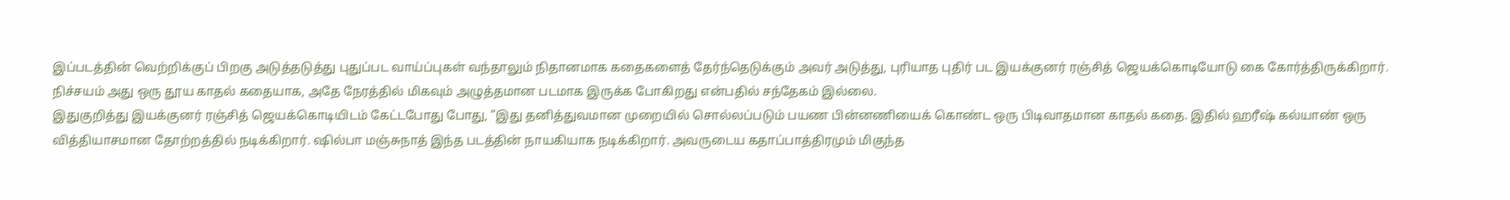இப்படத்தின் வெற்றிக்குப் பிறகு அடுத்தடுத்து புதுப்பட வாய்ப்புகள் வந்தாலும் நிதானமாக கதைகளைத் தேர்ந்தெடுக்கும் அவர் அடுத்து, புரியாத புதிர் பட இயக்குனர் ரஞ்சித் ஜெயக்கொடியோடு கை கோர்த்திருக்கிறார்.
நிச்சயம் அது ஒரு தூய காதல் கதையாக, அதே நேரத்தில் மிகவும் அழுத்தமான படமாக இருக்க போகிறது என்பதில் சந்தேகம் இல்லை.
இதுகுறித்து இயக்குனர் ரஞ்சித் ஜெயக்கொடியிடம் கேட்டபோது போது, “இது தனித்துவமான முறையில் சொல்லப்படும் பயண பின்னணியைக் கொண்ட ஒரு பிடிவாதமான காதல் கதை. இதில் ஹரீஷ் கல்யாண் ஒரு வித்தியாசமான தோற்றத்தில் நடிக்கிறார். ஷில்பா மஞ்சுநாத் இந்த படத்தின் நாயகியாக நடிக்கிறார். அவருடைய கதாப்பாத்திரமும் மிகுந்த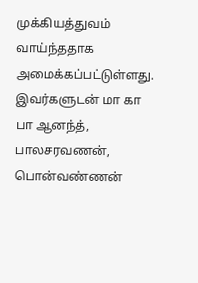முக்கியத்துவம் வாய்ந்ததாக அமைக்கப்பட்டுள்ளது.
இவர்களுடன் மா கா பா ஆனந்த், பாலசரவணன், பொன்வண்ணன்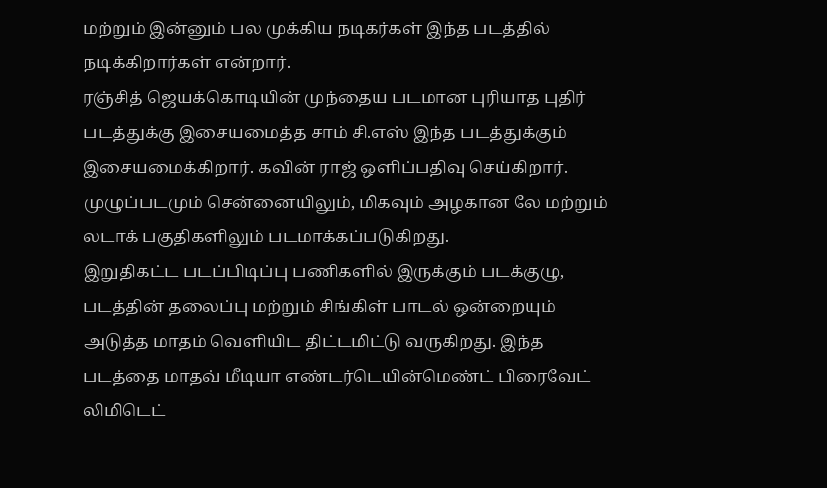மற்றும் இன்னும் பல முக்கிய நடிகர்கள் இந்த படத்தில் நடிக்கிறார்கள் என்றார்.
ரஞ்சித் ஜெயக்கொடியின் முந்தைய படமான புரியாத புதிர் படத்துக்கு இசையமைத்த சாம் சி.எஸ் இந்த படத்துக்கும் இசையமைக்கிறார். கவின் ராஜ் ஒளிப்பதிவு செய்கிறார். முழுப்படமும் சென்னையிலும், மிகவும் அழகான லே மற்றும் லடாக் பகுதிகளிலும் படமாக்கப்படுகிறது.
இறுதிகட்ட படப்பிடிப்பு பணிகளில் இருக்கும் படக்குழு, படத்தின் தலைப்பு மற்றும் சிங்கிள் பாடல் ஒன்றையும் அடுத்த மாதம் வெளியிட திட்டமிட்டு வருகிறது. இந்த படத்தை மாதவ் மீடியா எண்டர்டெயின்மெண்ட் பிரைவேட் லிமிடெட்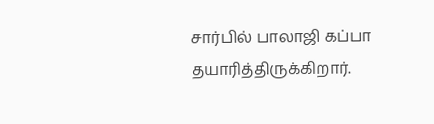சார்பில் பாலாஜி கப்பா தயாரித்திருக்கிறார்.